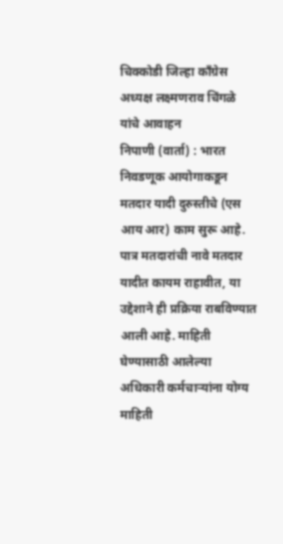चिक्कोडी जिल्हा काँग्रेस अध्यक्ष लक्ष्मणराव चिंगळे यांचे आवाहन
निपाणी (वार्ता) : भारत निवडणूक आयोगाकडून मतदार यादी दुरुस्तीचे (एस आय आर) काम सुरू आहे. पात्र मतदारांची नावे मतदार यादीत कायम राहावीत, या उद्देशाने ही प्रक्रिया राबविण्यात आली आहे. माहिती घेण्यासाठी आलेल्या अधिकारी कर्मचाऱ्यांना योग्य माहिती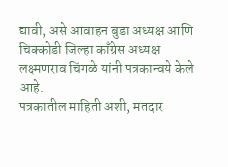द्यावी, असे आवाहन बुडा अध्यक्ष आणि चिक्कोडी जिल्हा काँग्रेस अध्यक्ष लक्ष्मणराव चिंगळे यांनी पत्रकान्वये केले आहे.
पत्रकातील माहिती अशी, मतदार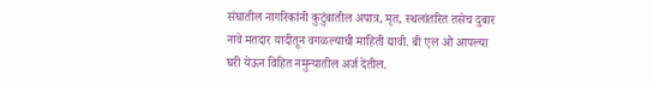संघातील नागरिकांनी कुटुंबातील अपात्र, मृत, स्थलांतरित तसेच दुबार नावे मतदार यादीतून वगळल्याची माहिती द्यावी. बी एल ओ आपल्या घरी येऊन विहित नमुन्यातील अर्ज देतील.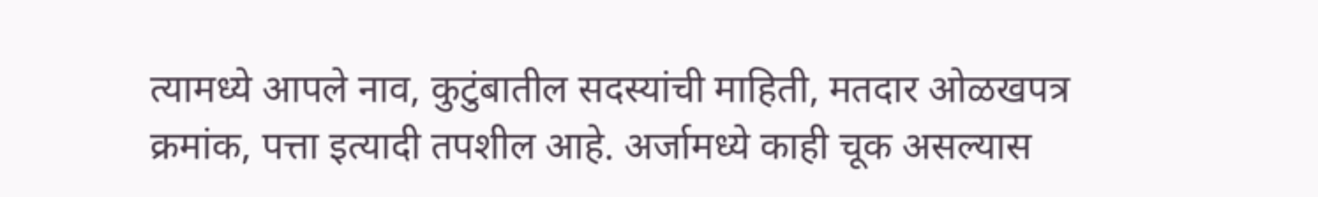त्यामध्ये आपले नाव, कुटुंबातील सदस्यांची माहिती, मतदार ओळखपत्र क्रमांक, पत्ता इत्यादी तपशील आहे. अर्जामध्ये काही चूक असल्यास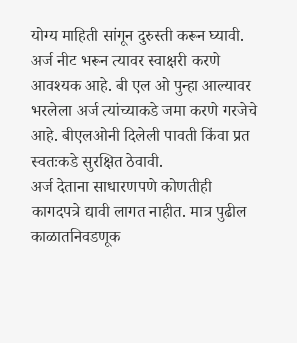योग्य माहिती सांगून दुरुस्ती करून घ्यावी. अर्ज नीट भरून त्यावर स्वाक्षरी करणे आवश्यक आहे. बी एल ओ पुन्हा आल्यावर भरलेला अर्ज त्यांच्याकडे जमा करणे गरजेचे आहे. बीएलओनी दिलेली पावती किंवा प्रत स्वतःकडे सुरक्षित ठेवावी.
अर्ज देताना साधारणपणे कोणतीही कागदपत्रे द्यावी लागत नाहीत. मात्र पुढील काळातनिवडणूक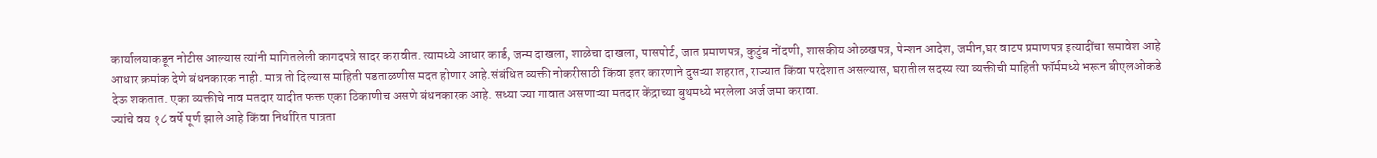कार्यालयाकडून नोटीस आल्यास त्यांनी मागितलेली कागदपत्रे सादर करावीत. त्यामध्ये आधार कार्ड, जन्म दाखला, शाळेचा दाखला, पासपोर्ट, जात प्रमाणपत्र, कुटुंब नोंदणी, शासकीय ओळखपत्र, पेन्शन आदेश, जमीन,घर वाटप प्रमाणपत्र इत्यादींचा समावेश आहे
आधार क्रमांक देणे बंधनकारक नाही. मात्र तो दिल्यास माहिती पडताळणीस मदत होणार आहे.संबंधित व्यक्ती नोकरीसाठी किंवा इतर कारणाने दुसऱ्या शहरात, राज्यात किंवा परदेशात असल्यास, घरातील सदस्य त्या व्यक्तीची माहिती फॉर्ममध्ये भरून बीएलओकडे देऊ शकतात. एका व्यक्तीचे नाव मतदार यादीत फक्त एका ठिकाणीच असणे बंधनकारक आहे. सध्या ज्या गावात असणाऱ्या मतदार केंद्राच्या बुथमध्ये भरलेला अर्ज जमा करावा.
ज्यांचे वय १८ वर्षे पूर्ण झाले आहे किंवा निर्धारित पात्रता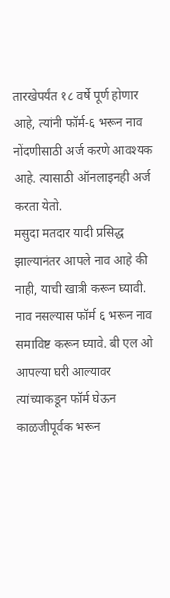तारखेपर्यंत १८ वर्षे पूर्ण होणार आहे, त्यांनी फॉर्म-६ भरून नाव नोंदणीसाठी अर्ज करणे आवश्यक आहे. त्यासाठी ऑनलाइनही अर्ज करता येतो.
मसुदा मतदार यादी प्रसिद्ध झाल्यानंतर आपले नाव आहे की नाही, याची खात्री करून घ्यावी. नाव नसल्यास फॉर्म ६ भरून नाव समाविष्ट करून घ्यावे. बी एल ओ आपल्या घरी आल्यावर त्यांच्याकडून फॉर्म घेऊन काळजीपूर्वक भरून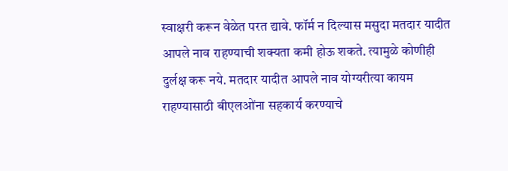स्वाक्षरी करून वेळेत परत द्यावे. फॉर्म न दिल्यास मसुदा मतदार यादीत आपले नाव राहण्याची शक्यता कमी होऊ शकते. त्यामुळे कोणीही दुर्लक्ष करू नये. मतदार यादीत आपले नाव योग्यरीत्या कायम राहण्यासाठी बीएलओंना सहकार्य करण्याचे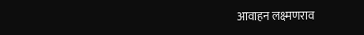आवाहन लक्ष्मणराव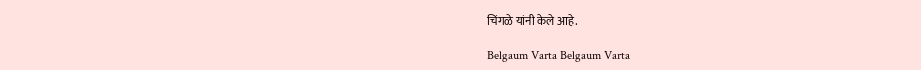चिंगळे यांनी केले आहे.

Belgaum Varta Belgaum Varta